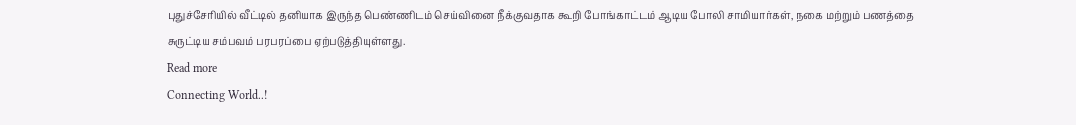புதுச்சேரியில் வீட்டில் தனியாக இருந்த பெண்ணிடம் செய்வினை நீக்குவதாக கூறி போங்காட்டம் ஆடிய போலி சாமியார்கள், நகை மற்றும் பணத்தை சுருட்டிய சம்பவம் பரபரப்பை ஏற்படுத்தியுள்ளது.
Read more
Connecting World..!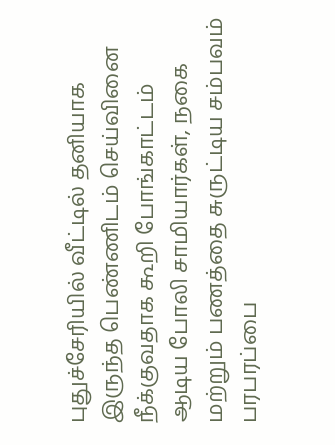புதுச்சேரியில் வீட்டில் தனியாக இருந்த பெண்ணிடம் செய்வினை நீக்குவதாக கூறி போங்காட்டம் ஆடிய போலி சாமியார்கள், நகை மற்றும் பணத்தை சுருட்டிய சம்பவம் பரபரப்பை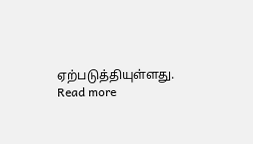ஏற்படுத்தியுள்ளது.
Read more